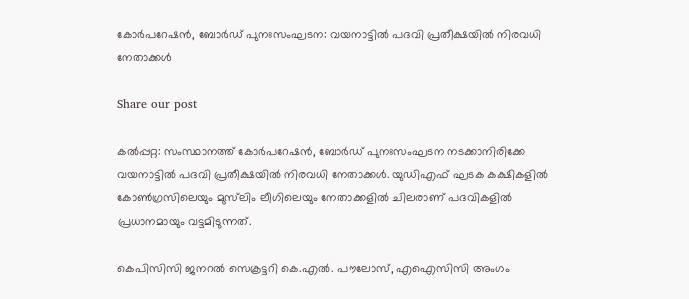കോര്‍പറേഷന്‍, ബോര്‍ഡ് പുനഃസംഘടന: വയനാട്ടില്‍ പദവി പ്രതീക്ഷയില്‍ നിരവധി നേതാക്കള്‍

Share our post

കല്‍പ്പറ്റ: സംസ്ഥാനത്ത് കോര്‍പറേഷന്‍, ബോര്‍ഡ് പുനഃസംഘടന നടക്കാനിരിക്കേ വയനാട്ടില്‍ പദവി പ്രതീക്ഷയില്‍ നിരവധി നേതാക്കള്‍. യുഡിഎഫ് ഘടക കക്ഷികളില്‍ കോണ്‍ഗ്രസിലെയും മുസ്‌ലിം ലീഗിലെയും നേതാക്കളിൽ ചിലരാണ് പദവികളില്‍ പ്രധാനമായും വട്ടമിടുന്നത്.

കെപിസിസി ജനറല്‍ സെക്രട്ടറി കെ.എല്‍. പൗലോസ്, എഐസിസി അംഗം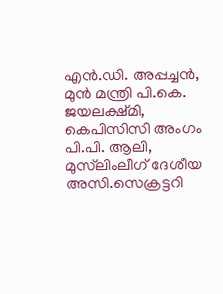എന്‍.ഡി. അപ്പച്ചന്‍, മുന്‍ മന്ത്രി പി.കെ. ജയലക്ഷ്മി, കെപിസിസി അംഗം പി.പി. ആലി, മുസ്‌ലിംലീഗ് ദേശീയ അസി.സെക്രട്ടറി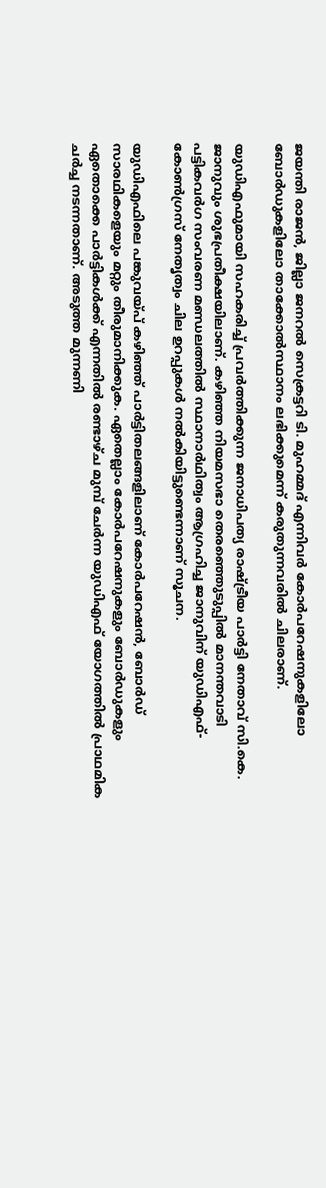ജയന്തി രാജന്‍, ജില്ലാ ജനറല്‍ സെക്രട്ടറി ടി. മുഹമ്മദ് എന്നിവര്‍ കോര്‍പറേഷനുകളിലോ ബോര്‍ഡുകളിലോ താക്കോല്‍സ്ഥാനം ലഭിക്കുമെന്ന് കരുതുന്നവരില്‍ ചിലരാണ്.

യുഡിഎഫുമായി സഹകരിച്ച് പ്രവര്‍ത്തിക്കുന്ന ജനാധിപത്യ രാഷ്ട്രീയ പാര്‍ട്ടി നേതാവ് സി.കെ. ജാനുവും ശുഭപ്രതീക്ഷയിലാണ്. കഴിഞ്ഞ നിയമസഭാ തെരഞ്ഞെുടുപ്പില്‍ മാനന്തവാടി പട്ടികവര്‍ഗ സംവരണ മണ്ഡലത്തില്‍ സ്ഥാനാര്‍ഥിത്വം ആഗ്രഹിച്ച ജാനുവിന് യുഡിഎഫ്-കോണ്‍ഗ്രസ് നേതൃത്വം ചില ഉറപ്പുകള്‍ നല്‍കിയിട്ടുണ്ടെന്നാണ് സൂചന.

യുഡിഎഫിലെ പങ്കുവയ്പ് കഴിഞ്ഞ് പാര്‍ട്ടിതലങ്ങളിലാണ് കോര്‍പറേഷന്‍, ബോര്‍ഡ് സാരഥികളെയും മറ്റും തീരുമാനിക്കുക. ഏതെല്ലാം കോര്‍പറേഷനുകളും ബോര്‍ഡുകളും ഏതൊക്കെ പാര്‍ട്ടികള്‍ക്ക് എന്നതില്‍ രണ്ടാഴ്ച മുമ്പ് ചേര്‍ന്ന യുഡിഎഫ് യോഗത്തില്‍ പ്രാഥമിക ചര്‍ച്ച നടന്നതാണ്. അടുത്ത മുന്നണി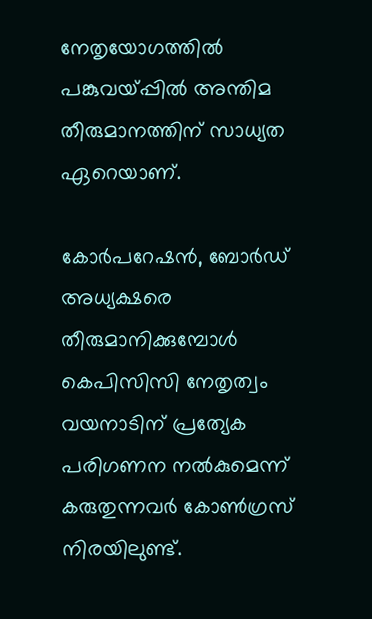നേതൃയോഗത്തില്‍ പങ്കുവയ്പ്പില്‍ അന്തിമ തീരുമാനത്തിന് സാധ്യത ഏറെയാണ്.

കോര്‍പറേഷന്‍, ബോര്‍ഡ് അധ്യക്ഷരെ തീരുമാനിക്കുമ്പോള്‍ കെപിസിസി നേതൃത്വം വയനാടിന് പ്രത്യേക പരിഗണന നല്‍കുമെന്ന് കരുതുന്നവര്‍ കോണ്‍ഗ്രസ് നിരയിലുണ്ട്.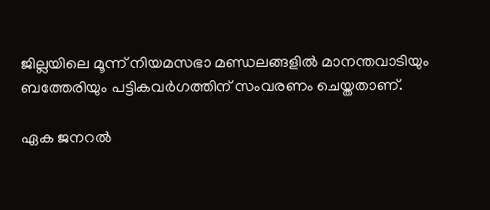ജില്ലയിലെ മൂന്ന് നിയമസഭാ മണ്ഡലങ്ങളില്‍ മാനന്തവാടിയും ബത്തേരിയും പട്ടികവര്‍ഗത്തിന് സംവരണം ചെയ്തതാണ്.

ഏക ജനറല്‍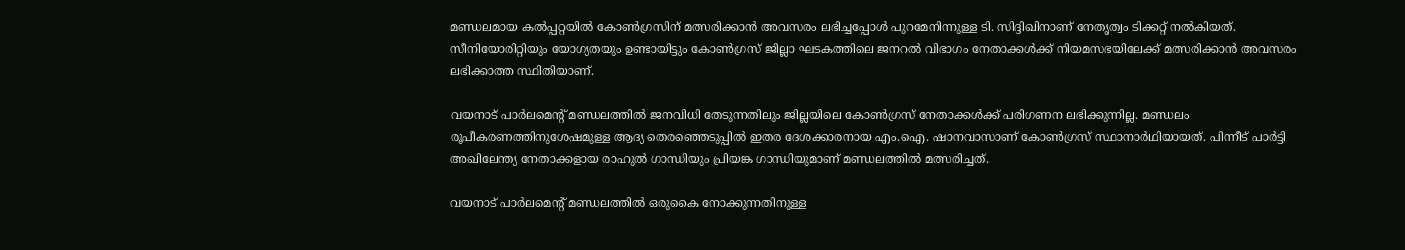മണ്ഡലമായ കല്‍പ്പറ്റയില്‍ കോണ്‍ഗ്രസിന് മത്സരിക്കാന്‍ അവസരം ലഭിച്ചപ്പോള്‍ പുറമേനിന്നുള്ള ടി. സിദ്ദിഖിനാണ് നേതൃത്വം ടിക്കറ്റ് നല്‍കിയത്. സീനിയോരിറ്റിയും യോഗ്യതയും ഉണ്ടായിട്ടും കോണ്‍ഗ്രസ് ജില്ലാ ഘടകത്തിലെ ജനറല്‍ വിഭാഗം നേതാക്കള്‍ക്ക് നിയമസഭയിലേക്ക് മത്സരിക്കാന്‍ അവസരം ലഭിക്കാത്ത സ്ഥിതിയാണ്.

വയനാട് പാര്‍ലമെന്‍റ് മണ്ഡലത്തില്‍ ജനവിധി തേടുന്നതിലും ജില്ലയിലെ കോണ്‍ഗ്രസ് നേതാക്കള്‍ക്ക് പരിഗണന ലഭിക്കുന്നില്ല. മണ്ഡലം രൂപീകരണത്തിനുശേഷമുള്ള ആദ്യ തെരഞ്ഞെടുപ്പില്‍ ഇതര ദേശക്കാരനായ എം.ഐ. ഷാനവാസാണ് കോണ്‍ഗ്രസ് സ്ഥാനാര്‍ഥിയായത്. പിന്നീട് പാര്‍ട്ടി അഖിലേന്ത്യ നേതാക്കളായ രാഹുല്‍ ഗാന്ധിയും പ്രിയങ്ക ഗാന്ധിയുമാണ് മണ്ഡലത്തില്‍ മത്സരിച്ചത്.

വയനാട് പാര്‍ലമെന്‍റ് മണ്ഡലത്തില്‍ ഒരുകൈ നോക്കുന്നതിനുള്ള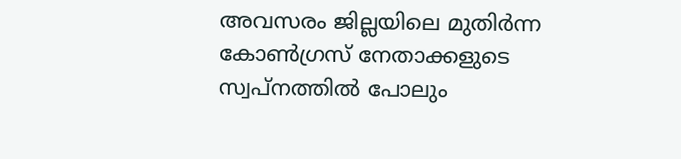അവസരം ജില്ലയിലെ മുതിര്‍ന്ന കോണ്‍ഗ്രസ് നേതാക്കളുടെ സ്വപ്‌നത്തില്‍ പോലും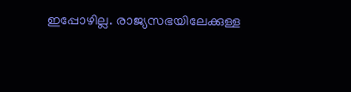ഇപ്പോഴില്ല. രാജ്യസഭയിലേക്കുള്ള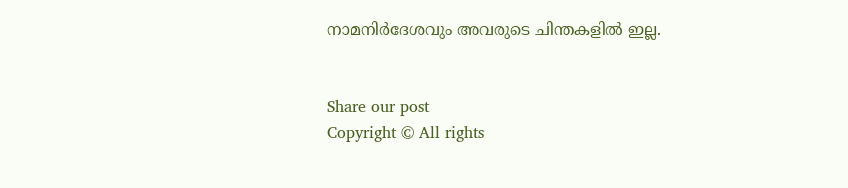നാമനിര്‍ദേശവും അവരുടെ ചിന്തകളില്‍ ഇല്ല.


Share our post
Copyright © All rights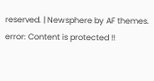reserved. | Newsphere by AF themes.
error: Content is protected !!